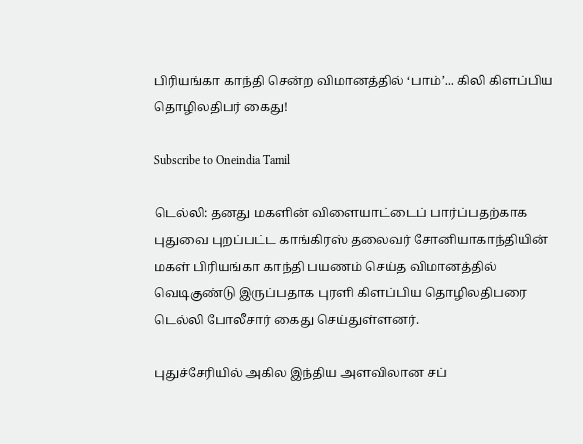பிரியங்கா காந்தி சென்ற விமானத்தில் ‘பாம்’... கிலி கிளப்பிய தொழிலதிபர் கைது!

Subscribe to Oneindia Tamil

டெல்லி: தனது மகளின் விளையாட்டைப் பார்ப்பதற்காக புதுவை புறப்பட்ட காங்கிரஸ் தலைவர் சோனியாகாந்தியின் மகள் பிரியங்கா காந்தி பயணம் செய்த விமானத்தில் வெடிகுண்டு இருப்பதாக புரளி கிளப்பிய தொழிலதிபரை டெல்லி போலீசார் கைது செய்துள்ளனர்.

புதுச்சேரியில் அகில இந்திய அளவிலான சப்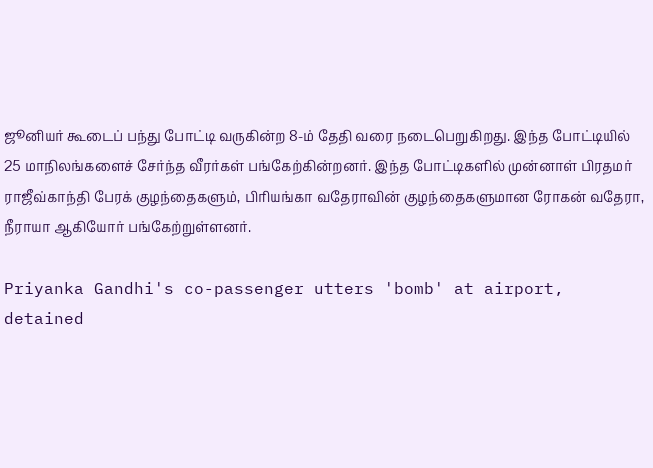ஜூனியர் கூடைப் பந்து போட்டி வருகின்ற 8-ம் தேதி வரை நடைபெறுகிறது. இந்த போட்டியில் 25 மாநிலங்களைச் சேர்ந்த வீரர்கள் பங்கேற்கின்றனர். இந்த போட்டிகளில் முன்னாள் பிரதமர் ராஜீவ்காந்தி பேரக் குழந்தைகளும், பிரியங்கா வதேராவின் குழந்தைகளுமான ரோகன் வதேரா, நீராயா ஆகியோர் பங்கேற்றுள்ளனர்.

Priyanka Gandhi's co-passenger utters 'bomb' at airport, detained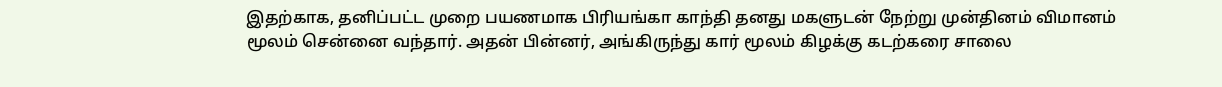இதற்காக, தனிப்பட்ட முறை பயணமாக பிரியங்கா காந்தி தனது மகளுடன் நேற்று முன்தினம் விமானம் மூலம் சென்னை வந்தார். அதன் பின்னர், அங்கிருந்து கார் மூலம் கிழக்கு கடற்கரை சாலை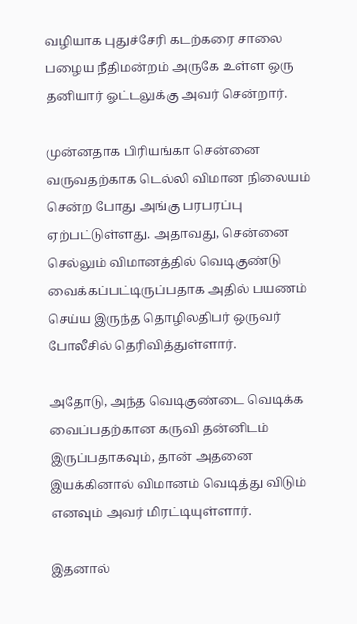வழியாக புதுச்சேரி கடற்கரை சாலை பழைய நீதிமன்றம் அருகே உள்ள ஒரு தனியார் ஓட்டலுக்கு அவர் சென்றார்.

முன்னதாக பிரியங்கா சென்னை வருவதற்காக டெல்லி விமான நிலையம் சென்ற போது அங்கு பரபரப்பு ஏற்பட்டுள்ளது. அதாவது, சென்னை செல்லும் விமானத்தில் வெடிகுண்டு வைக்கப்பட்டிருப்பதாக அதில் பயணம் செய்ய இருந்த தொழிலதிபர் ஒருவர் போலீசில் தெரிவித்துள்ளார்.

அதோடு, அந்த வெடிகுண்டை வெடிக்க வைப்பதற்கான கருவி தன்னிடம் இருப்பதாகவும், தான் அதனை இயக்கினால் விமானம் வெடித்து விடும் எனவும் அவர் மிரட்டியுள்ளார்.

இதனால்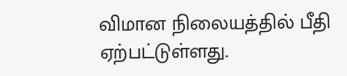விமான நிலையத்தில் பீதி ஏற்பட்டுள்ளது.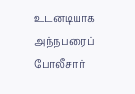உடனடியாக அந்நபரைப் போலீசார்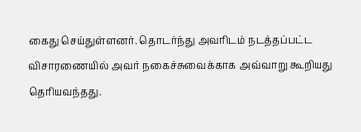கைது செய்துள்ளனர். தொடர்ந்து அவரிடம் நடத்தப்பட்ட விசாரணையில் அவர் நகைச்சுவைக்காக அவ்வாறு கூறியது தெரியவந்தது.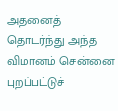அதனைத் தொடர்ந்து அந்த விமானம் சென்னை புறப்பட்டுச்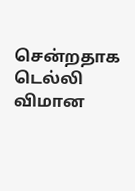சென்றதாக டெல்லி விமான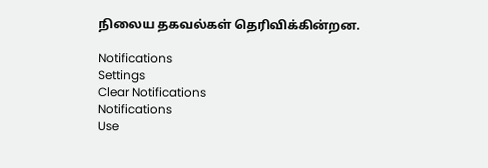நிலைய தகவல்கள் தெரிவிக்கின்றன.

Notifications
Settings
Clear Notifications
Notifications
Use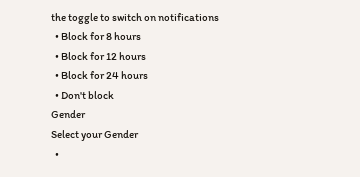the toggle to switch on notifications
  • Block for 8 hours
  • Block for 12 hours
  • Block for 24 hours
  • Don't block
Gender
Select your Gender
  •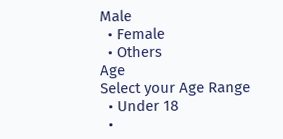Male
  • Female
  • Others
Age
Select your Age Range
  • Under 18
  •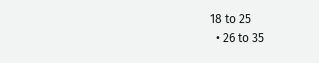18 to 25
  • 26 to 35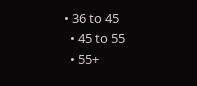• 36 to 45
  • 45 to 55
  • 55+